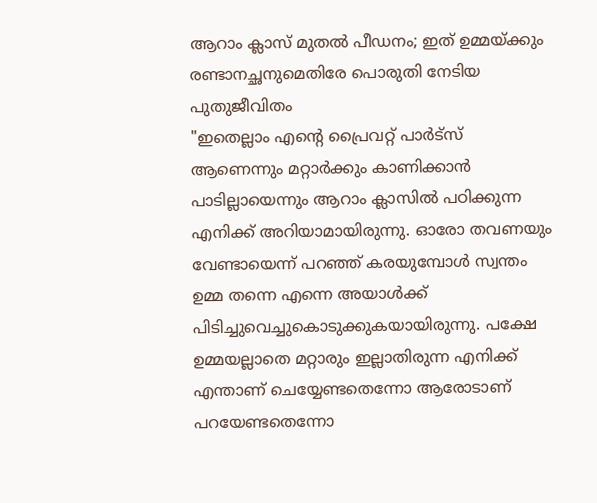ആറാം ക്ലാസ് മുതൽ പീഡനം; ഇത് ഉമ്മയ്ക്കും രണ്ടാനച്ഛനുമെതിരേ പൊരുതി നേടിയ പുതുജീവിതം
"ഇതെല്ലാം എന്റെ പ്രൈവറ്റ് പാർട്സ് ആണെന്നും മറ്റാർക്കും കാണിക്കാൻ പാടില്ലായെന്നും ആറാം ക്ലാസിൽ പഠിക്കുന്ന എനിക്ക് അറിയാമായിരുന്നു. ഓരോ തവണയും വേണ്ടായെന്ന് പറഞ്ഞ് കരയുമ്പോൾ സ്വന്തം ഉമ്മ തന്നെ എന്നെ അയാൾക്ക് പിടിച്ചുവെച്ചുകൊടുക്കുകയായിരുന്നു. പക്ഷേ ഉമ്മയല്ലാതെ മറ്റാരും ഇല്ലാതിരുന്ന എനിക്ക് എന്താണ് ചെയ്യേണ്ടതെന്നോ ആരോടാണ് പറയേണ്ടതെന്നോ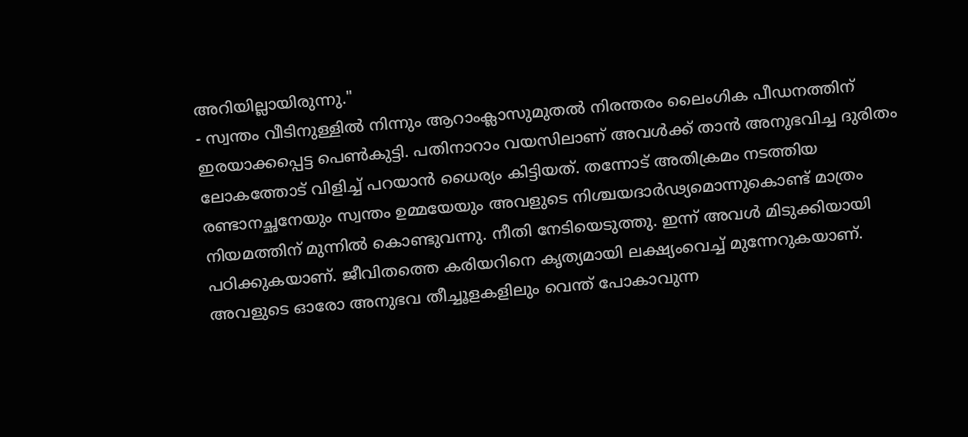അറിയില്ലായിരുന്നു."
- സ്വന്തം വീടിനുള്ളിൽ നിന്നും ആറാംക്ലാസുമുതൽ നിരന്തരം ലൈംഗിക പീഡനത്തിന് ഇരയാക്കപ്പെട്ട പെൺകുട്ടി. പതിനാറാം വയസിലാണ് അവൾക്ക് താൻ അനുഭവിച്ച ദുരിതം ലോകത്തോട് വിളിച്ച് പറയാൻ ധൈര്യം കിട്ടിയത്. തന്നോട് അതിക്രമം നടത്തിയ രണ്ടാനച്ഛനേയും സ്വന്തം ഉമ്മയേയും അവളുടെ നിശ്ചയദാർഢ്യമൊന്നുകൊണ്ട് മാത്രം നിയമത്തിന് മുന്നിൽ കൊണ്ടുവന്നു. നീതി നേടിയെടുത്തു. ഇന്ന് അവൾ മിടുക്കിയായി പഠിക്കുകയാണ്. ജീവിതത്തെ കരിയറിനെ കൃത്യമായി ലക്ഷ്യംവെച്ച് മുന്നേറുകയാണ്. അവളുടെ ഓരോ അനുഭവ തീച്ചൂളകളിലും വെന്ത് പോകാവുന്ന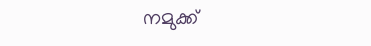നമുക്ക്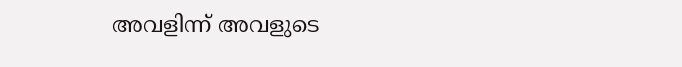അവളിന്ന് അവളുടെ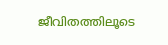ജീവിതത്തിലൂടെ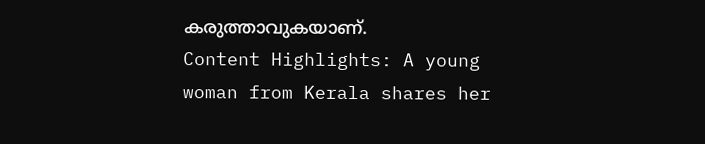കരുത്താവുകയാണ്.
Content Highlights: A young woman from Kerala shares her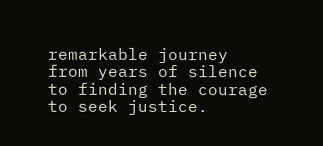remarkable journey from years of silence to finding the courage to seek justice.